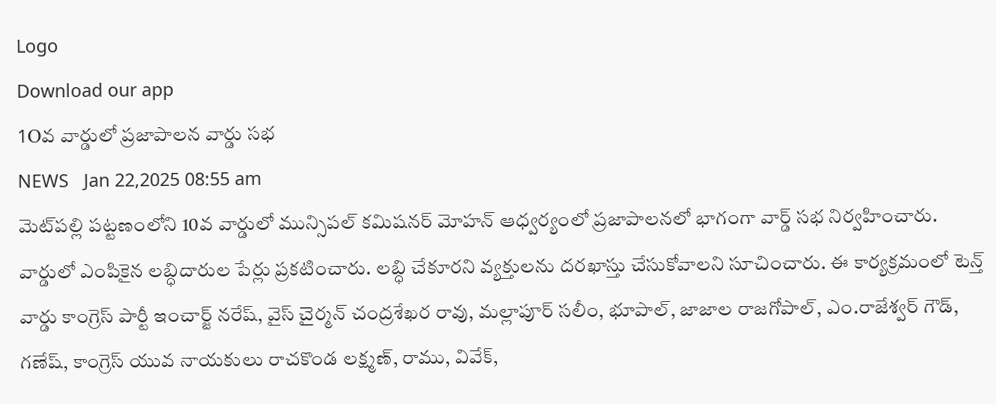Logo
Download our app
1Oవ వార్డులో ప్రజాపాలన వార్డు సభ
NEWS   Jan 22,2025 08:55 am
మెట్‌ప‌ల్లి పట్టణంలోని 10వ వార్డులో మున్సిపల్ కమిషనర్ మోహన్ ఆధ్వర్యంలో ప్రజాపాలనలో భాగంగా వార్డ్ స‌భ నిర్వహించారు. వార్డులో ఎంపికైన లబ్ధిదారుల పేర్లు ప్రకటించారు. లబ్ధి చేకూరని వ్యక్తులను దరఖాస్తు చేసుకోవాలని సూచించారు. ఈ కార్యక్రమంలో టెన్త్ వార్డు కాంగ్రెస్ పార్టీ ఇంచార్జ్ నరేష్, వైస్ చైర్మన్ చంద్రశేఖర రావు, మల్లాపూర్ సలీం, భూపాల్, జాజాల రాజగోపాల్, ఎం.రాజేశ్వర్ గౌడ్, గణేష్, కాంగ్రెస్ యువ నాయకులు రాచకొండ లక్ష్మణ్, రాము, వివేక్,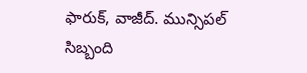ఫారుక్, వాజీద్. మున్సిపల్ సిబ్బంది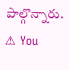పాల్గొన్నారు.
⚠ You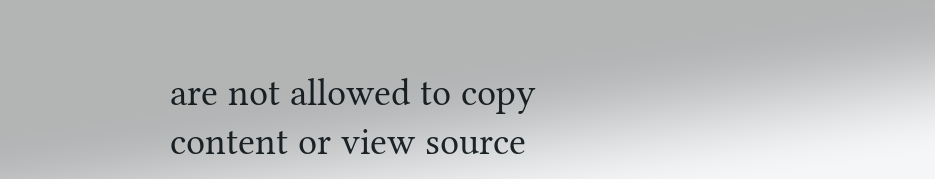are not allowed to copy content or view source